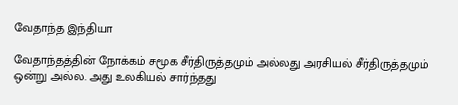வேதாந்த இந்தியா

வேதாந்தத்தின் நோக்கம் சமூக சீர்திருத்தமும் அல்லது அரசியல் சீர்திருத்தமும் ஒன்று அல்ல. அது உலகியல் சார்ந்தது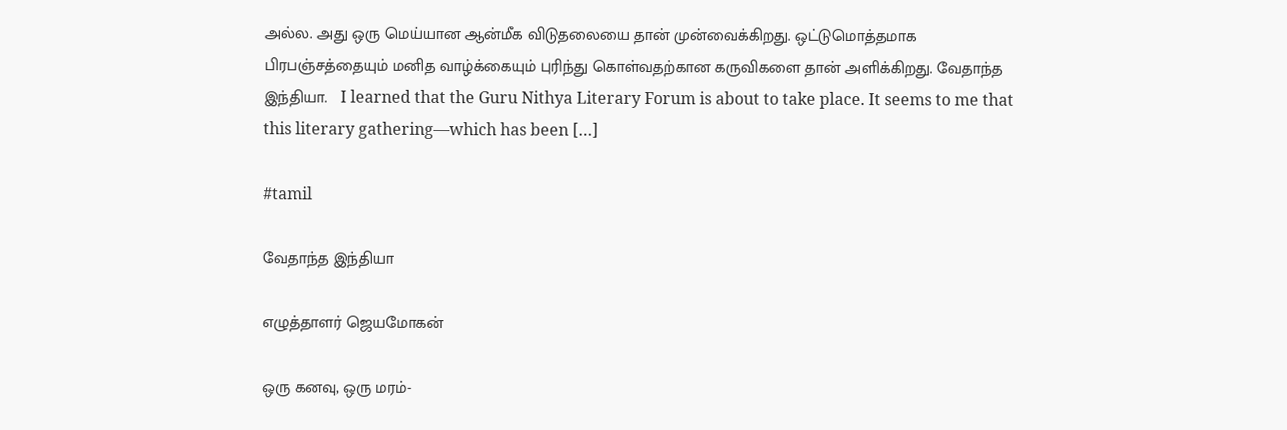அல்ல. அது ஒரு மெய்யான ஆன்மீக விடுதலையை தான் முன்வைக்கிறது. ஒட்டுமொத்தமாக  பிரபஞ்சத்தையும் மனித வாழ்க்கையும் புரிந்து கொள்வதற்கான கருவிகளை தான் அளிக்கிறது. வேதாந்த இந்தியா.   I learned that the Guru Nithya Literary Forum is about to take place. It seems to me that this literary gathering—which has been […]

#tamil

வேதாந்த இந்தியா

எழுத்தாளர் ஜெயமோகன்

ஒரு கனவு, ஒரு மரம்-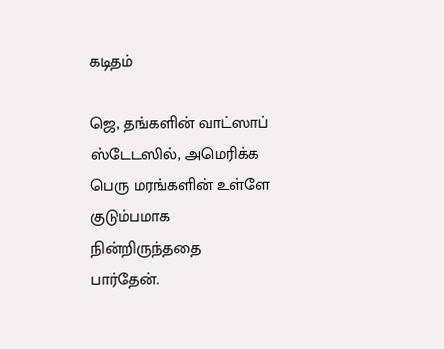கடிதம்

ஜெ, தங்களின் வாட்ஸாப் ஸ்டேடஸில், அமெரிக்க பெரு மரங்களின் உள்ளே குடும்பமாக நின்றிருந்ததை பார்தேன்.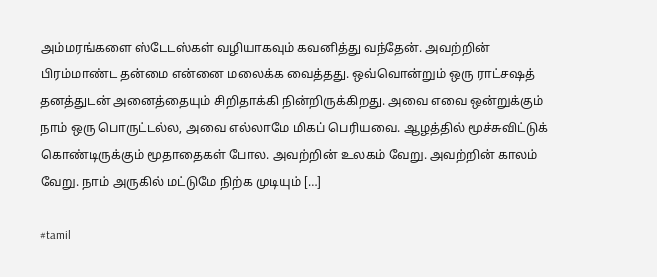அம்மரங்களை ஸ்டேடஸ்கள் வழியாகவும் கவனித்து வந்தேன். அவற்றின் பிரம்மாண்ட தன்மை என்னை மலைக்க வைத்தது. ஒவ்வொன்றும் ஒரு ராட்சஷத் தனத்துடன் அனைத்தையும் சிறிதாக்கி நின்றிருக்கிறது. அவை எவை ஒன்றுக்கும் நாம் ஒரு பொருட்டல்ல, அவை எல்லாமே மிகப் பெரியவை. ஆழத்தில் மூச்சுவிட்டுக் கொண்டிருக்கும் மூதாதைகள் போல. அவற்றின் உலகம் வேறு. அவற்றின் காலம் வேறு. நாம் அருகில் மட்டுமே நிற்க முடியும் […]

#tamil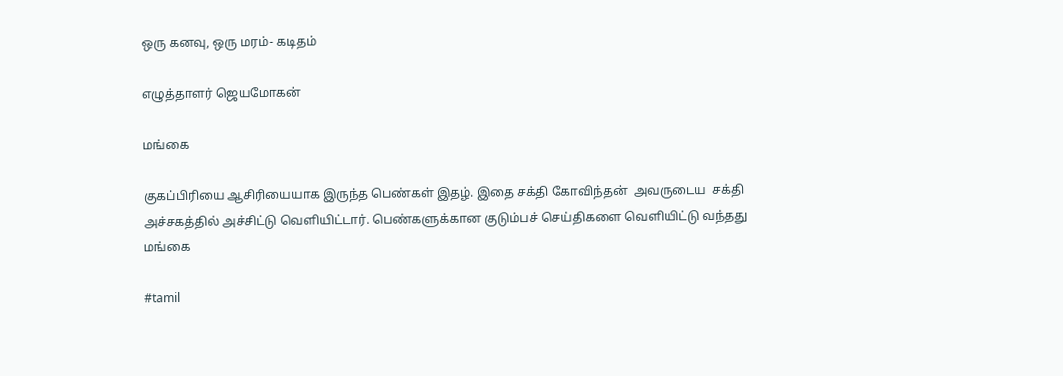ஒரு கனவு, ஒரு மரம்- கடிதம்

எழுத்தாளர் ஜெயமோகன்

மங்கை

குகப்பிரியை ஆசிரியையாக இருந்த பெண்கள் இதழ். இதை சக்தி கோவிந்தன்  அவருடைய  சக்தி அச்சகத்தில் அச்சிட்டு வெளியிட்டார். பெண்களுக்கான குடும்பச் செய்திகளை வெளியிட்டு வந்தது மங்கை

#tamil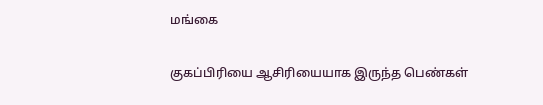மங்கை

குகப்பிரியை ஆசிரியையாக இருந்த பெண்கள்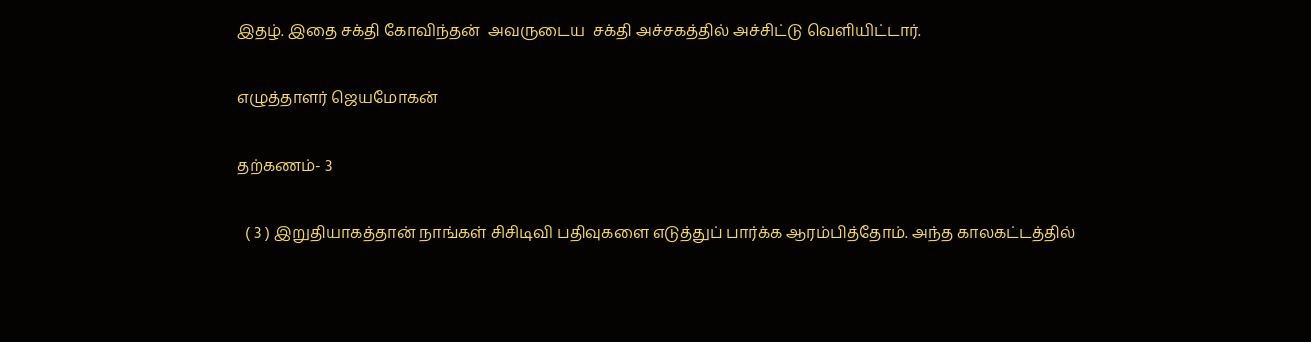இதழ். இதை சக்தி கோவிந்தன்  அவருடைய  சக்தி அச்சகத்தில் அச்சிட்டு வெளியிட்டார்.

எழுத்தாளர் ஜெயமோகன்

தற்கணம்- 3

  ( 3 ) இறுதியாகத்தான் நாங்கள் சிசிடிவி பதிவுகளை எடுத்துப் பார்க்க ஆரம்பித்தோம். அந்த காலகட்டத்தில்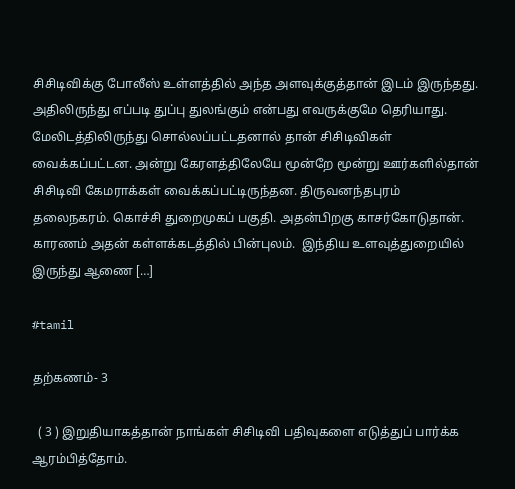சிசிடிவிக்கு போலீஸ் உள்ளத்தில் அந்த அளவுக்குத்தான் இடம் இருந்தது. அதிலிருந்து எப்படி துப்பு துலங்கும் என்பது எவருக்குமே தெரியாது. மேலிடத்திலிருந்து சொல்லப்பட்டதனால் தான் சிசிடிவிகள் வைக்கப்பட்டன. அன்று கேரளத்திலேயே மூன்றே மூன்று ஊர்களில்தான் சிசிடிவி கேமராக்கள் வைக்கப்பட்டிருந்தன. திருவனந்தபுரம் தலைநகரம். கொச்சி துறைமுகப் பகுதி. அதன்பிறகு காசர்கோடுதான். காரணம் அதன் கள்ளக்கடத்தில் பின்புலம்.  இந்திய உளவுத்துறையில் இருந்து ஆணை […]

#tamil

தற்கணம்- 3

  ( 3 ) இறுதியாகத்தான் நாங்கள் சிசிடிவி பதிவுகளை எடுத்துப் பார்க்க ஆரம்பித்தோம்.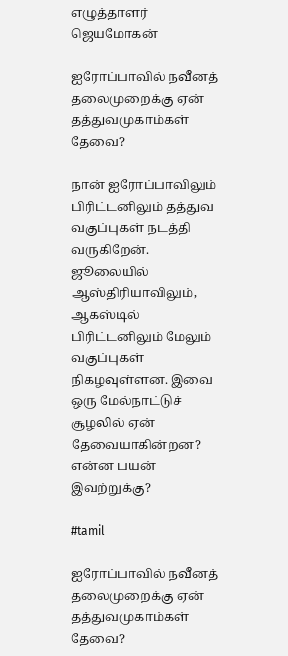எழுத்தாளர் ஜெயமோகன்

ஐரோப்பாவில் நவீனத் தலைமுறைக்கு ஏன் தத்துவமுகாம்கள் தேவை?

நான் ஐரோப்பாவிலும் பிரிட்டனிலும் தத்துவ வகுப்புகள் நடத்தி வருகிறேன். ஜூலையில் ஆஸ்திரியாவிலும், ஆகஸ்டில் பிரிட்டனிலும் மேலும் வகுப்புகள் நிகழவுள்ளன. இவை ஒரு மேல்நாட்டுச் சூழலில் ஏன் தேவையாகின்றன? என்ன பயன் இவற்றுக்கு?

#tamil

ஐரோப்பாவில் நவீனத் தலைமுறைக்கு ஏன் தத்துவமுகாம்கள் தேவை?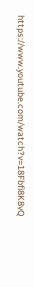https://www.youtube.com/watch?v=18Fbfi8K8vQ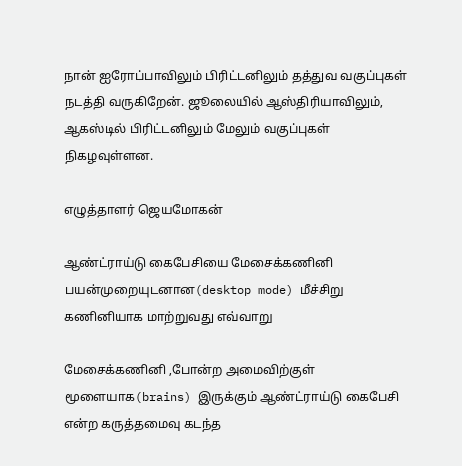நான் ஐரோப்பாவிலும் பிரிட்டனிலும் தத்துவ வகுப்புகள் நடத்தி வருகிறேன். ஜூலையில் ஆஸ்திரியாவிலும், ஆகஸ்டில் பிரிட்டனிலும் மேலும் வகுப்புகள் நிகழவுள்ளன.

எழுத்தாளர் ஜெயமோகன்

ஆண்ட்ராய்டு கைபேசியை மேசைக்கணினி பயன்முறையுடனான(desktop mode) மீச்சிறு கணினியாக மாற்றுவது எவ்வாறு

மேசைக்கணினி ,போன்ற அமைவிற்குள் மூளையாக(brains) இருக்கும் ஆண்ட்ராய்டு கைபேசி என்ற கருத்தமைவு கடந்த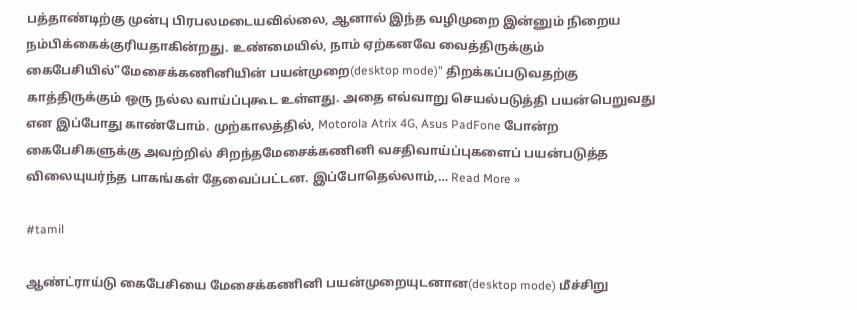பத்தாண்டிற்கு முன்பு பிரபலமடையவில்லை, ஆனால் இந்த வழிமுறை இன்னும் நிறைய நம்பிக்கைக்குரியதாகின்றது. உண்மையில், நாம் ஏற்கனவே வைத்திருக்கும் கைபேசியில்”மேசைக்கணினியின் பயன்முறை(desktop mode)” திறக்கப்படுவதற்கு காத்திருக்கும் ஒரு நல்ல வாய்ப்புகூட உள்ளது. அதை எவ்வாறு செயல்படுத்தி பயன்பெறுவது என இப்போது காண்போம். முற்காலத்தில், Motorola Atrix 4G, Asus PadFone போன்ற கைபேசிகளுக்கு அவற்றில் சிறந்தமேசைக்கணினி வசதிவாய்ப்புகளைப் பயன்படுத்த விலையுயர்ந்த பாகங்கள் தேவைப்பட்டன. இப்போதெல்லாம்,… Read More »

#tamil

ஆண்ட்ராய்டு கைபேசியை மேசைக்கணினி பயன்முறையுடனான(desktop mode) மீச்சிறு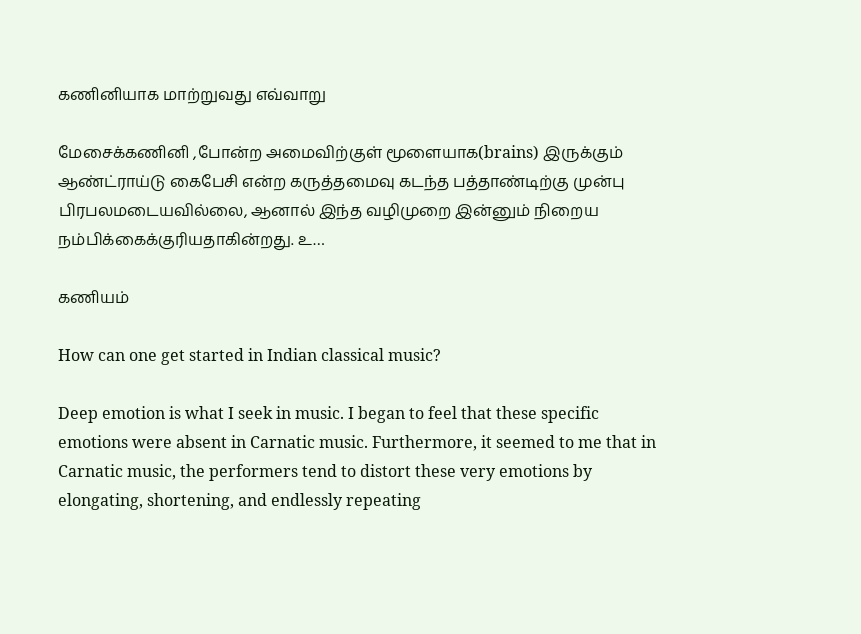கணினியாக மாற்றுவது எவ்வாறு

மேசைக்கணினி ,போன்ற அமைவிற்குள் மூளையாக(brains) இருக்கும் ஆண்ட்ராய்டு கைபேசி என்ற கருத்தமைவு கடந்த பத்தாண்டிற்கு முன்பு பிரபலமடையவில்லை, ஆனால் இந்த வழிமுறை இன்னும் நிறைய நம்பிக்கைக்குரியதாகின்றது. உ…

கணியம்

How can one get started in Indian classical music?

Deep emotion is what I seek in music. I began to feel that these specific emotions were absent in Carnatic music. Furthermore, it seemed to me that in Carnatic music, the performers tend to distort these very emotions by elongating, shortening, and endlessly repeating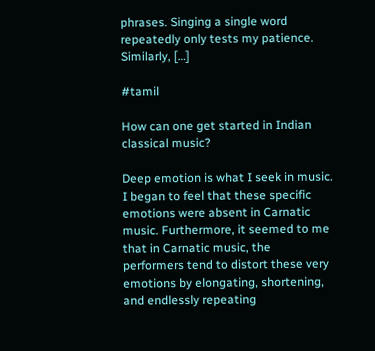phrases. Singing a single word repeatedly only tests my patience. Similarly, […]

#tamil

How can one get started in Indian classical music?

Deep emotion is what I seek in music. I began to feel that these specific emotions were absent in Carnatic music. Furthermore, it seemed to me that in Carnatic music, the performers tend to distort these very emotions by elongating, shortening, and endlessly repeating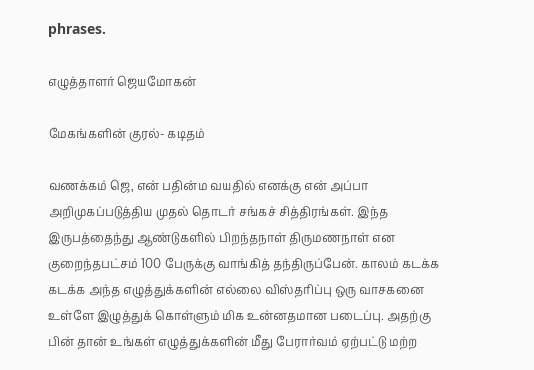phrases.

எழுத்தாளர் ஜெயமோகன்

மேகங்களின் குரல்- கடிதம்

வணக்கம் ஜெ, என் பதின்ம வயதில் எனக்கு என் அப்பா அறிமுகப்படுத்திய முதல் தொடர் சங்கச் சித்திரங்கள். இந்த இருபத்தைந்து ஆண்டுகளில் பிறந்தநாள் திருமணநாள் என குறைந்தபட்சம் 100 பேருக்கு வாங்கித் தந்திருப்பேன். காலம் கடக்க கடக்க அந்த எழுத்துக்களின் எல்லை விஸ்தரிப்பு ஒரு வாசகனை உள்ளே இழுத்துக் கொள்ளும் மிக உன்னதமான படைப்பு. அதற்கு பின் தான் உங்கள் எழுத்துக்களின் மீது பேரார்வம் ஏற்பட்டு மற்ற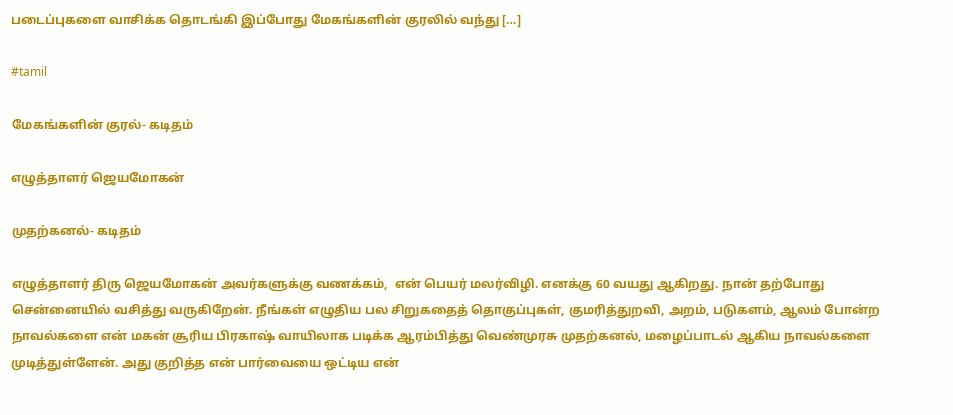படைப்புகளை வாசிக்க தொடங்கி இப்போது மேகங்களின் குரலில் வந்து […]

#tamil

மேகங்களின் குரல்- கடிதம்

எழுத்தாளர் ஜெயமோகன்

முதற்கனல்- கடிதம்

எழுத்தாளர் திரு ஜெயமோகன் அவர்களுக்கு வணக்கம்,  என் பெயர் மலர்விழி. எனக்கு 60 வயது ஆகிறது. நான் தற்போது சென்னையில் வசித்து வருகிறேன். நீங்கள் எழுதிய பல சிறுகதைத் தொகுப்புகள், குமரித்துறவி, அறம், படுகளம், ஆலம் போன்ற நாவல்களை என் மகன் சூரிய பிரகாஷ் வாயிலாக படிக்க ஆரம்பித்து வெண்முரசு முதற்கனல், மழைப்பாடல் ஆகிய நாவல்களை முடித்துள்ளேன். அது குறித்த என் பார்வையை ஒட்டிய என்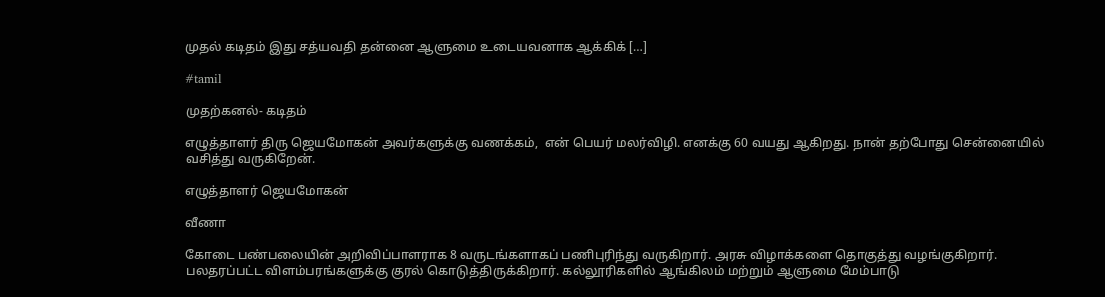முதல் கடிதம் இது சத்யவதி தன்னை ஆளுமை உடையவனாக ஆக்கிக் […]

#tamil

முதற்கனல்- கடிதம்

எழுத்தாளர் திரு ஜெயமோகன் அவர்களுக்கு வணக்கம்,  என் பெயர் மலர்விழி. எனக்கு 60 வயது ஆகிறது. நான் தற்போது சென்னையில் வசித்து வருகிறேன்.

எழுத்தாளர் ஜெயமோகன்

வீணா

கோடை பண்பலையின் அறிவிப்பாளராக 8 வருடங்களாகப் பணிபுரிந்து வருகிறார். அரசு விழாக்களை தொகுத்து வழங்குகிறார். பலதரப்பட்ட விளம்பரங்களுக்கு குரல் கொடுத்திருக்கிறார். கல்லூரிகளில் ஆங்கிலம் மற்றும் ஆளுமை மேம்பாடு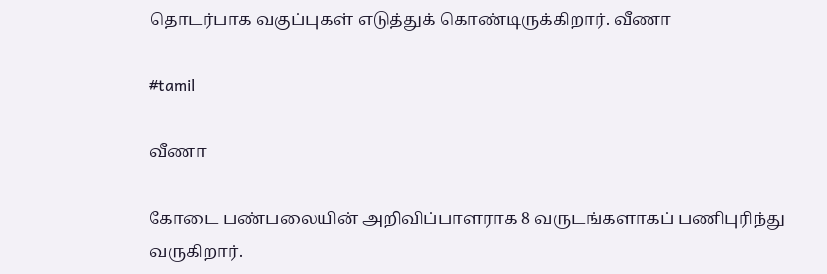தொடர்பாக வகுப்புகள் எடுத்துக் கொண்டிருக்கிறார். வீணா

#tamil

வீணா

கோடை பண்பலையின் அறிவிப்பாளராக 8 வருடங்களாகப் பணிபுரிந்து வருகிறார்.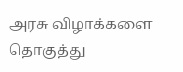அரசு விழாக்களை தொகுத்து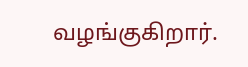வழங்குகிறார்.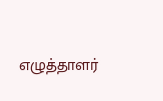எழுத்தாளர்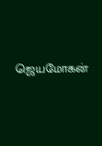ஜெயமோகன்